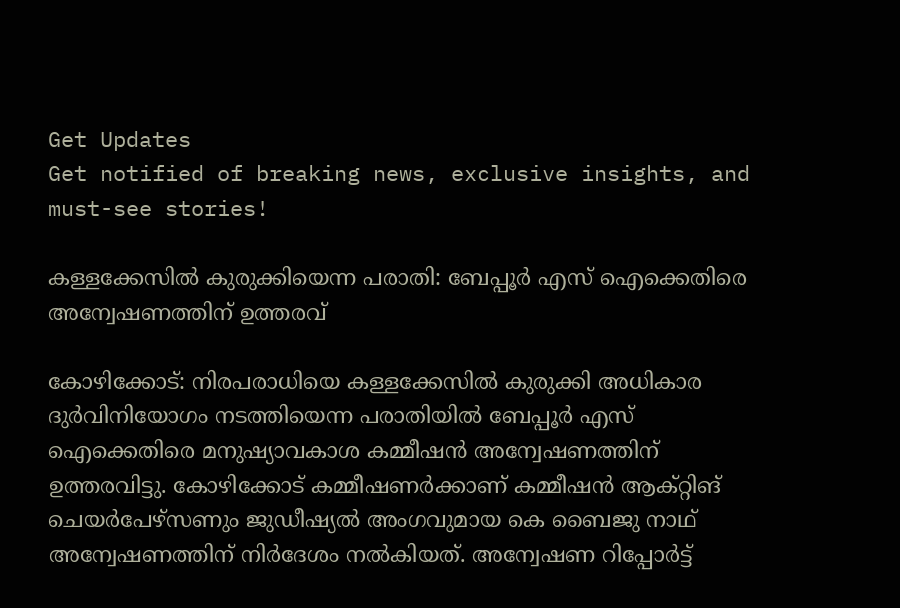Get Updates
Get notified of breaking news, exclusive insights, and must-see stories!

കള്ളക്കേസിൽ കുരുക്കിയെന്ന പരാതി: ബേപ്പൂർ എസ് ഐക്കെതിരെ അന്വേഷണത്തിന് ഉത്തരവ്

കോഴിക്കോട്: നിരപരാധിയെ കള്ളക്കേസിൽ കുരുക്കി അധികാര ദുർവിനിയോഗം നടത്തിയെന്ന പരാതിയിൽ ബേപ്പൂർ എസ് ഐക്കെതിരെ മനുഷ്യാവകാശ കമ്മീഷൻ അന്വേഷണത്തിന് ഉത്തരവിട്ടു. കോഴിക്കോട് കമ്മീഷണർക്കാണ് കമ്മീഷൻ ആക്റ്റിങ് ചെയർപേഴ്‌സണും ജുഡീഷ്യൽ അംഗവുമായ കെ ബൈജു നാഥ് അന്വേഷണത്തിന് നിർദേശം നൽകിയത്. അന്വേഷണ റിപ്പോർട്ട്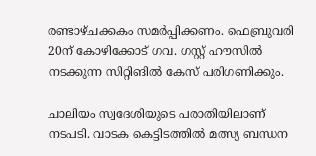രണ്ടാഴ്ചക്കകം സമർപ്പിക്കണം. ഫെബ്രുവരി 20ന് കോഴിക്കോട് ഗവ. ഗസ്റ്റ് ഹൗസിൽ നടക്കുന്ന സിറ്റിങിൽ കേസ് പരിഗണിക്കും.

ചാലിയം സ്വദേശിയുടെ പരാതിയിലാണ് നടപടി. വാടക കെട്ടിടത്തിൽ മത്സ്യ ബന്ധന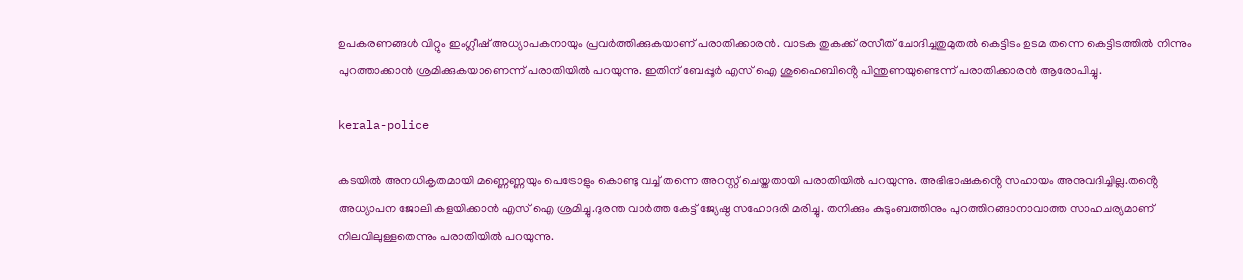ഉപകരണങ്ങൾ വിറ്റും ഇംഗ്ലീഷ് അധ്യാപകനായും പ്രവർത്തിക്കുകയാണ് പരാതിക്കാരൻ. വാടക തുകക്ക് രസീത് ചോദിച്ചതുമുതൽ കെട്ടിടം ഉടമ തന്നെ കെട്ടിടത്തിൽ നിന്നും പുറത്താക്കാൻ ശ്രമിക്കുകയാണെന്ന് പരാതിയിൽ പറയുന്നു. ഇതിന് ബേപ്പൂർ എസ് ഐ ശുഹൈബിൻ്റെ പിന്തുണയുണ്ടെന്ന് പരാതിക്കാരൻ ആരോപിച്ചു.

kerala-police

കടയിൽ അനധികൃതമായി മണ്ണെണ്ണയും പെട്രോളും കൊണ്ടു വച്ച് തന്നെ അറസ്റ്റ് ചെയ്തതായി പരാതിയിൽ പറയുന്നു. അഭിഭാഷകൻ്റെ സഹായം അനുവദിച്ചില്ല.തൻ്റെ അധ്യാപന ജോലി കളയിക്കാൻ എസ് ഐ ശ്രമിച്ചു.ദുരന്ത വാർത്ത കേട്ട് ജ്യേഷ്ഠ സഹോദരി മരിച്ചു. തനിക്കും കുടുംബത്തിനും പുറത്തിറങ്ങാനാവാത്ത സാഹചര്യമാണ് നിലവിലുള്ളതെന്നും പരാതിയിൽ പറയുന്നു.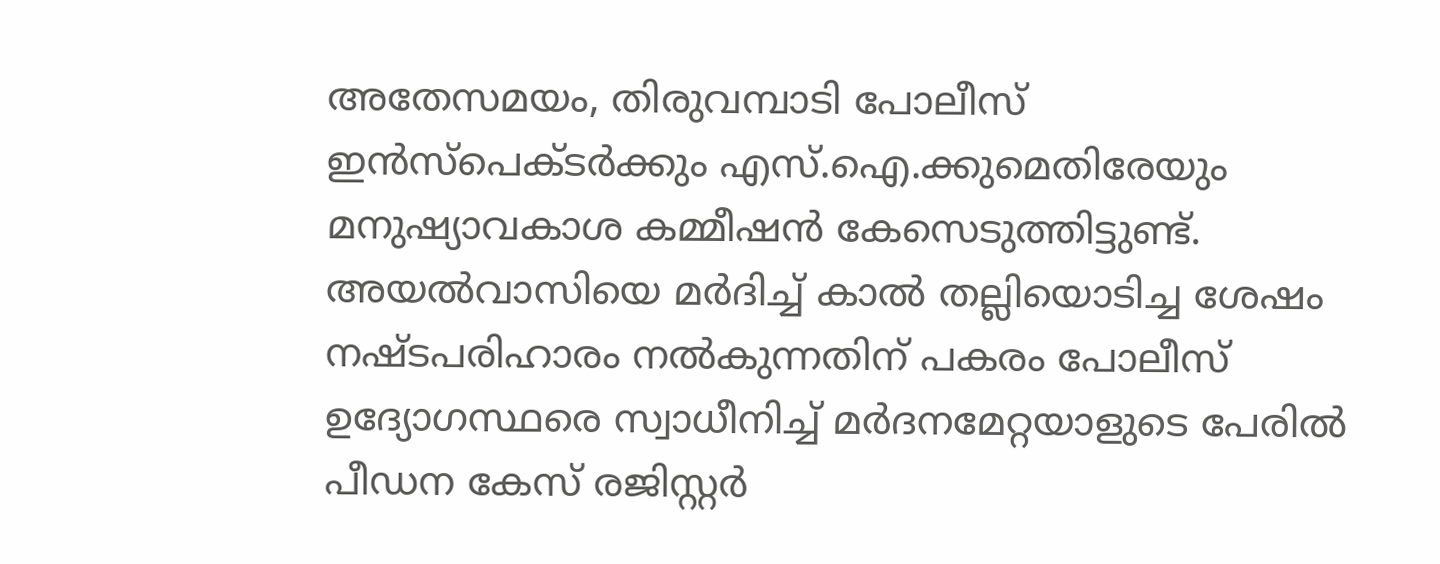അതേസമയം, തിരുവമ്പാടി പോലീസ് ഇൻസ്പെക്ടർക്കും എസ്.ഐ.ക്കുമെതിരേയും മനുഷ്യാവകാശ കമ്മീഷന്‍ കേസെടുത്തിട്ടുണ്ട്. അയൽവാസിയെ മർദിച്ച് കാൽ തല്ലിയൊടിച്ച ശേഷം നഷ്ടപരിഹാരം നൽകുന്നതിന് പകരം പോലീസ് ഉദ്യോഗസ്ഥരെ സ്വാധീനിച്ച് മർദനമേറ്റയാളുടെ പേരിൽ പീഡന കേസ് രജിസ്റ്റർ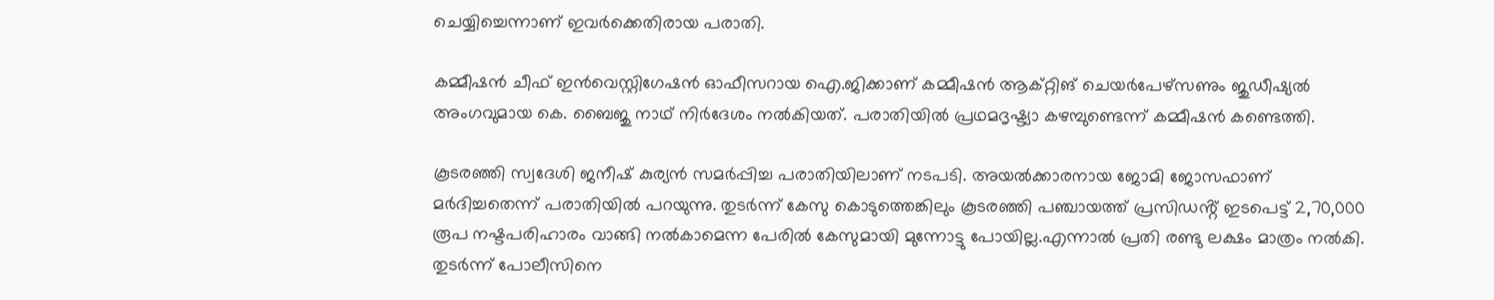ചെയ്യിച്ചെന്നാണ് ഇവർക്കെതിരായ പരാതി.

കമ്മീഷൻ ചീഫ് ഇൻവെസ്റ്റിഗേഷൻ ഓഫീസറായ ഐ.ജിക്കാണ് കമ്മീഷൻ ആക്റ്റിങ് ചെയർപേഴ്സണും ജുഡീഷ്യൽ അംഗവുമായ കെ. ബൈജു നാഥ് നിർദേശം നൽകിയത്. പരാതിയിൽ പ്രഥമദൃഷ്ട്യാ കഴമ്പുണ്ടെന്ന് കമ്മീഷൻ കണ്ടെത്തി.

കൂടരഞ്ഞി സ്വദേശി ജനീഷ് കുര്യൻ സമർപ്പിച്ച പരാതിയിലാണ് നടപടി. അയൽക്കാരനായ ജോമി ജോസഫാണ് മർദിച്ചതെന്ന് പരാതിയിൽ പറയുന്നു. തുടർന്ന് കേസു കൊടുത്തെങ്കിലും കൂടരഞ്ഞി പഞ്ചായത്ത് പ്രസിഡൻ്റ് ഇടപെട്ട് 2,70,000 രൂപ നഷ്ടപരിഹാരം വാങ്ങി നൽകാമെന്ന പേരിൽ കേസുമായി മുന്നോട്ടു പോയില്ല.എന്നാൽ പ്രതി രണ്ടു ലക്ഷം മാത്രം നൽകി. തുടർന്ന് പോലീസിനെ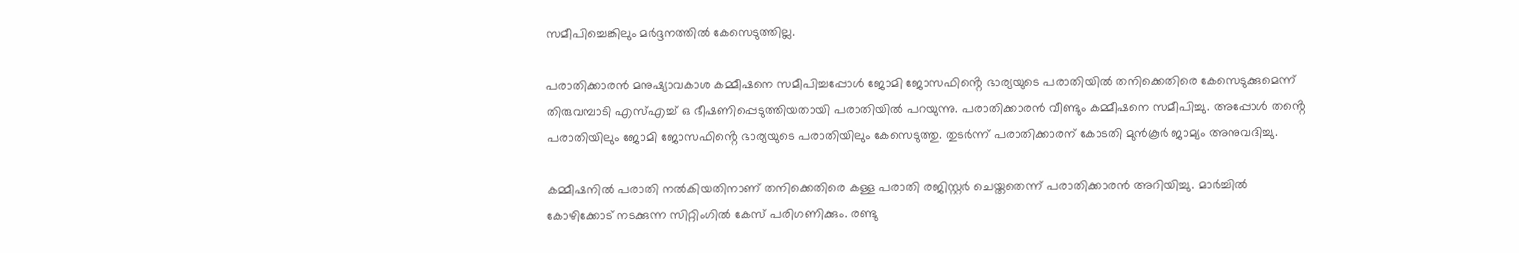സമീപിച്ചെങ്കിലും മർദ്ദനത്തിൽ കേസെടുത്തില്ല.

പരാതിക്കാരൻ മനുഷ്യാവകാശ കമ്മീഷനെ സമീപിച്ചപ്പോൾ ജോമി ജോസഫിൻ്റെ ഭാര്യയുടെ പരാതിയിൽ തനിക്കെതിരെ കേസെടുക്കുമെന്ന് തിരുവമ്പാടി എസ്എച്ച് ഒ ഭീഷണിപ്പെടുത്തിയതായി പരാതിയിൽ പറയുന്നു. പരാതിക്കാരൻ വീണ്ടും കമ്മീഷനെ സമീപിച്ചു. അപ്പോൾ തൻ്റെ പരാതിയിലും ജോമി ജോസഫിൻ്റെ ഭാര്യയുടെ പരാതിയിലും കേസെടുത്തു. തുടർന്ന് പരാതിക്കാരന് കോടതി മുൻകൂർ ജാമ്യം അനുവദിച്ചു.

കമ്മീഷനിൽ പരാതി നൽകിയതിനാണ് തനിക്കെതിരെ കള്ള പരാതി രജിസ്റ്റർ ചെയ്തതെന്ന് പരാതിക്കാരൻ അറിയിച്ചു. മാർച്ചിൽ കോഴിക്കോട് നടക്കുന്ന സിറ്റിംഗിൽ കേസ് പരിഗണിക്കും. രണ്ടു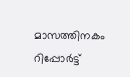മാസത്തിനകം റിപ്പോർട്ട്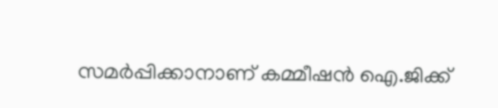സമർപ്പിക്കാനാണ് കമ്മീഷൻ ഐ.ജിക്ക്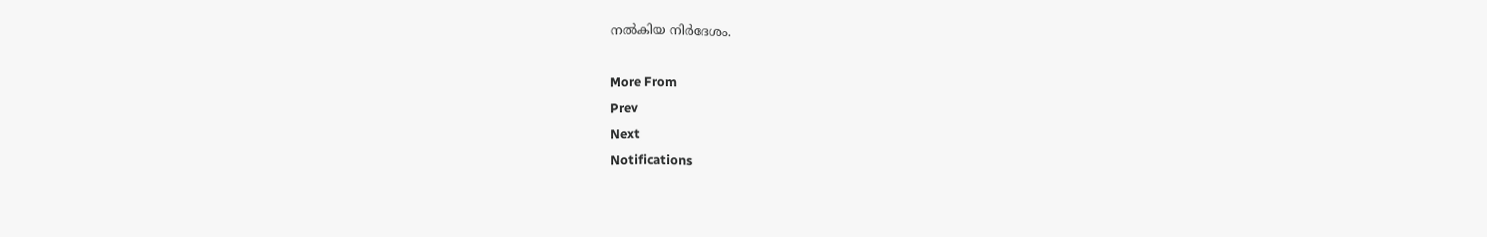നൽകിയ നിർദേശം.

More From
Prev
Next
Notifications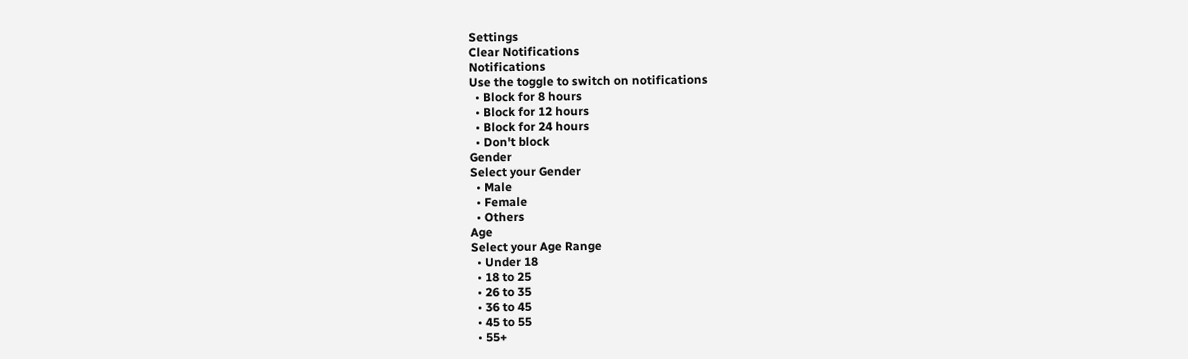Settings
Clear Notifications
Notifications
Use the toggle to switch on notifications
  • Block for 8 hours
  • Block for 12 hours
  • Block for 24 hours
  • Don't block
Gender
Select your Gender
  • Male
  • Female
  • Others
Age
Select your Age Range
  • Under 18
  • 18 to 25
  • 26 to 35
  • 36 to 45
  • 45 to 55
  • 55+